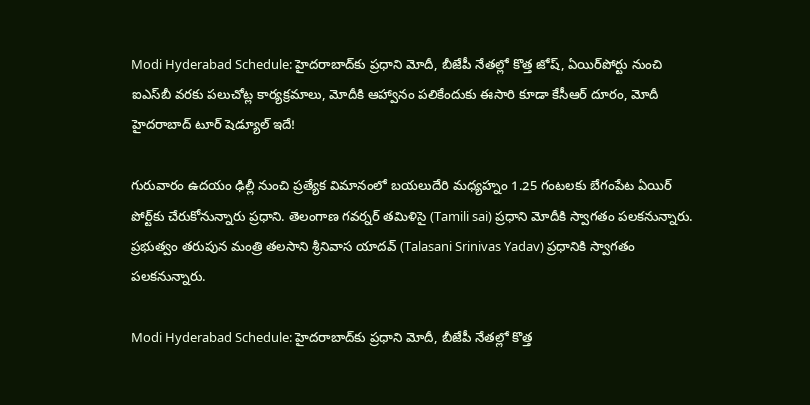Modi Hyderabad Schedule: హైదరాబాద్‌కు ప్రధాని మోదీ, బీజేపీ నేతల్లో కొత్త జోష్, ఏయిర్‌పోర్టు నుంచి ఐఎస్‌బీ వరకు పలుచోట్ల కార్యక్రమాలు, మోదీకి ఆహ్వానం పలికేందుకు ఈసారి కూడా కేసీఆర్ దూరం, మోదీ హైదరాబాద్ టూర్ షెడ్యూల్ ఇదే!

గురువారం ఉదయం ఢిల్లీ నుంచి ప్రత్యేక విమానంలో బయలుదేరి మ‌ధ్య‌హ్నం 1.25 గంట‌ల‌కు బేగంపేట ఏయిర్ పోర్ట్‌కు చేరుకోనున్నారు ప్రధాని. తెలంగాణ గవర్నర్ తమిళిసై (Tamili sai) ప్రధాని మోదీకి స్వాగతం పలకనున్నారు. ప్రభుత్వం తరుపున మంత్రి తలసాని శ్రీనివాస యాదవ్ (Talasani Srinivas Yadav) ప్రధానికి స్వాగతం పలకనున్నారు.

Modi Hyderabad Schedule: హైదరాబాద్‌కు ప్రధాని మోదీ, బీజేపీ నేతల్లో కొత్త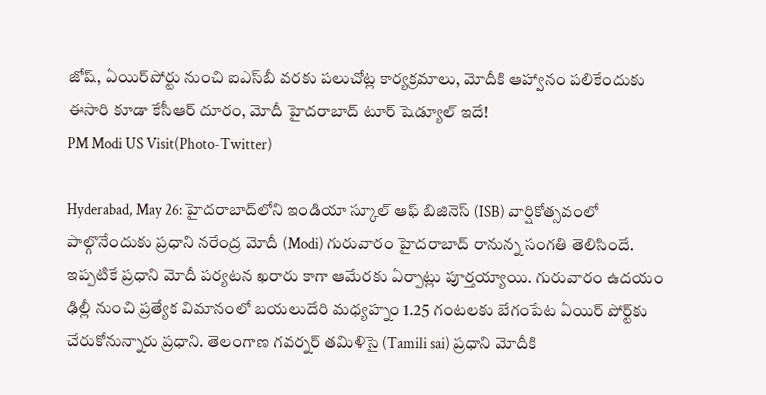జోష్, ఏయిర్‌పోర్టు నుంచి ఐఎస్‌బీ వరకు పలుచోట్ల కార్యక్రమాలు, మోదీకి ఆహ్వానం పలికేందుకు ఈసారి కూడా కేసీఆర్ దూరం, మోదీ హైదరాబాద్ టూర్ షెడ్యూల్ ఇదే!
PM Modi US Visit(Photo-Twitter)

Hyderabad, May 26: హైదరాబాద్‌లోని ఇండియా స్కూల్ ఆఫ్ బిజినెస్ (ISB) వార్షికోత్సవంలో పాల్గొనేందుకు ప్రధాని నరేంద్ర మోదీ (Modi) గురువారం హైదరాబాద్ రానున్న సంగతి తెలిసిందే. ఇప్పటికే ప్రధాని మోదీ పర్యటన ఖరారు కాగా ఆమేరకు ఏర్పాట్లు పూర్తయ్యాయి. గురువారం ఉదయం ఢిల్లీ నుంచి ప్రత్యేక విమానంలో బయలుదేరి మ‌ధ్య‌హ్నం 1.25 గంట‌ల‌కు బేగంపేట ఏయిర్ పోర్ట్‌కు చేరుకోనున్నారు ప్రధాని. తెలంగాణ గవర్నర్ తమిళిసై (Tamili sai) ప్రధాని మోదీకి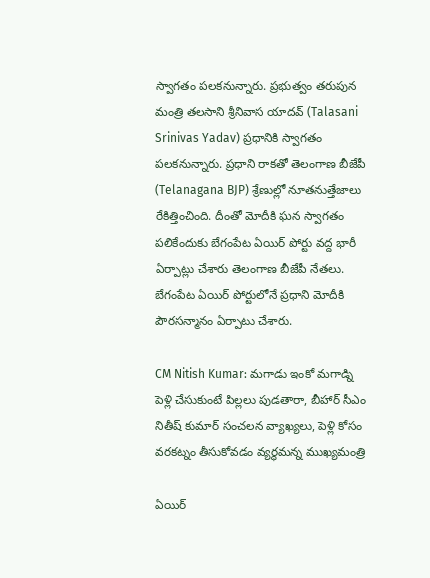స్వాగతం పలకనున్నారు. ప్రభుత్వం తరుపున మంత్రి తలసాని శ్రీనివాస యాదవ్ (Talasani Srinivas Yadav) ప్రధానికి స్వాగతం పలకనున్నారు. ప్రధాని రాకతో తెలంగాణ బీజేపీ (Telanagana BJP) శ్రేణుల్లో నూతనుత్తేజాలు రేకిత్తించింది. దీంతో మోదీకి ఘన స్వాగ‌తం ప‌లికేందుకు బేగంపేట ఏయిర్ పోర్టు వద్ద భారీ ఏర్పాట్లు చేశారు తెలంగాణ బీజేపీ నేతలు. బేగంపేట ఏయిర్ పోర్టులోనే ప్ర‌ధాని మోదీకి పౌర‌స‌న్మానం ఏర్పాటు చేశారు.

CM Nitish Kumar: మగాడు ఇంకో మగాడ్ని పెళ్లి చేసుకుంటే పిల్లలు పుడతారా, బీహార్ సీఎం నితీష్ కుమార్ సంచలన వ్యాఖ్యలు, పెళ్లి కోసం వ‌ర‌క‌ట్నం తీసుకోవ‌డం వ్య‌ర్థమ‌న్న ముఖ్యమంత్రి

ఏయిర్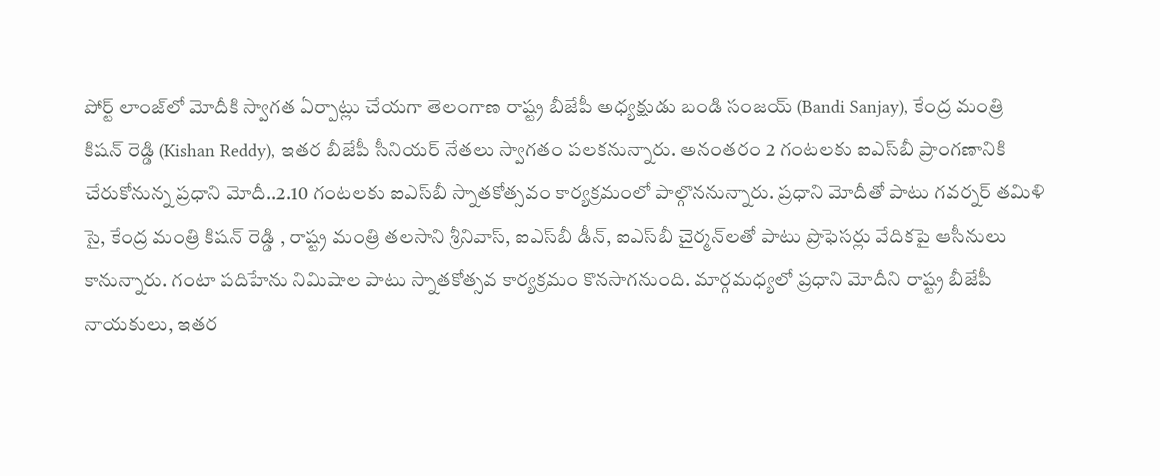పోర్ట్ లాంజ్‌లో మోదీకి స్వాగ‌త ఏర్పాట్లు చేయగా తెలంగాణ రాష్ట్ర బీజేపీ అధ్యక్షుడు బండి సంజ‌య్ (Bandi Sanjay), కేంద్ర మంత్రి కిష‌న్ రెడ్డి (Kishan Reddy), ఇతర‌ బీజేపీ సీనియ‌ర్ నేత‌లు స్వాగ‌తం ప‌ల‌కనున్నారు. అనంతరం 2 గంట‌ల‌కు ఐఎస్‌బీ ప్రాంగణానికి చేరుకోనున్న ప్ర‌ధాని మోదీ..2.10 గంట‌ల‌కు ఐఎస్‌బీ స్నాత‌కోత్స‌వం కార్య‌క్ర‌మంలో పాల్గొన‌నున్నారు. ప్రధాని మోదీతో పాటు గ‌వ‌ర్న‌ర్ త‌మిళి సై, కేంద్ర మంత్రి కిష‌న్ రెడ్డి , రాష్ట్ర మంత్రి త‌ల‌సాని శ్రీనివాస్, ఐఎస్‌బీ డీన్, ఐఎస్‌బీ చైర్మ‌న్‌లతో పాటు ప్రొఫెస‌ర్లు వేదిక‌పై ఆసీనులు కానున్నారు. గంటా ప‌దిహేను నిమిషాల పాటు స్నాత‌కోత్స‌వ కార్య‌క్ర‌మం కొనసాగనుంది. మార్గమధ్యలో ప్రధాని మోదీని రాష్ట్ర బీజేపీ నాయ‌కులు, ఇతర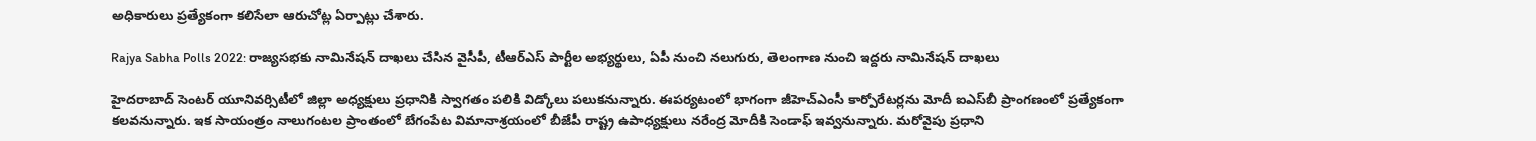అధికారులు ప్ర‌త్యేకంగా క‌లిసేలా ఆరుచోట్ల ఏర్పాట్లు చేశారు.

Rajya Sabha Polls 2022: రాజ్యసభకు నామినేషన్ దాఖలు చేసిన వైసీపీ, టీఆర్ఎస్ పార్టీల అభ్యర్థులు, ఏపీ నుంచి నలుగురు, తెలంగాణ నుంచి ఇద్దరు నామినేషన్‌ దాఖలు

హైద‌రాబాద్ సెంట‌ర్ యూనివ‌ర్సిటీలో జిల్లా అధ్య‌క్షులు ప్ర‌ధానికి స్వాగ‌తం ప‌లికి విడ్కోలు ప‌లుక‌నున్నారు. ఈపర్యటంలో భాగంగా జీహెచ్ఎంసీ కార్పోరేట‌ర్ల‌ను మోదీ ఐఎస్‌బీ ప్రాంగణంలో ప్రత్యేకంగా కలవనున్నారు. ఇక సాయంత్రం నాలుగంటల ప్రాంతంలో బేగంపేట విమానాశ్ర‌యంలో బీజేపీ రాష్ట్ర ఉపాధ్య‌క్షులు న‌రేంద్ర మోదీకి సెండాఫ్ ఇవ్వ‌నున్నారు. మరోవైపు ప్ర‌ధాని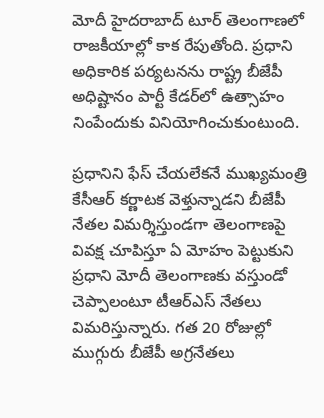మోదీ హైదరాబాద్ టూర్ తెలంగాణ‌లో రాజ‌కీయాల్లో కాక రేపుతోంది. ప్రధాని అధికారిక ప‌ర్య‌ట‌న‌ను రాష్ట్ర బీజేపీ అధిష్టానం పార్టీ కేడ‌ర్‌లో ఉత్సాహం నింపేందుకు వినియోగించుకుంటుంది.

ప్ర‌ధానిని ఫేస్ చేయ‌లేక‌నే ముఖ్య‌మంత్రి కేసీఆర్ కర్ణాటక వెళ్తున్నాడ‌ని బీజేపీ నేత‌ల విమ‌ర్శిస్తుండగా తెలంగాణ‌పై వివ‌క్ష చూపిస్తూ ఏ మోహం పెట్టుకుని ప్ర‌ధాని మోదీ తెలంగాణ‌కు వ‌స్తుండో చెప్పాలంటూ టీఆర్ఎస్ నేత‌లు విమరిస్తున్నారు. గ‌త 20 రోజుల్లో ముగ్గురు బీజేపీ అగ్ర‌నేత‌లు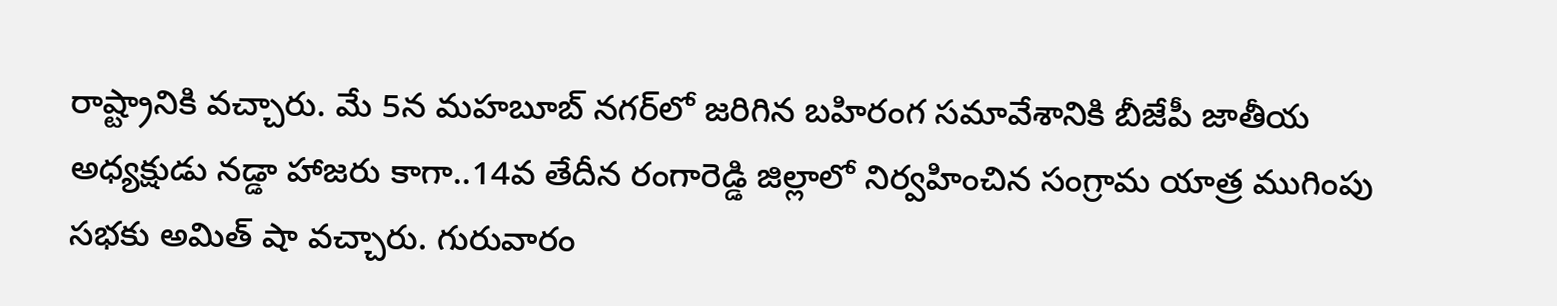రాష్ట్రానికి వచ్చారు. మే 5న మ‌హ‌బూబ్ న‌గ‌ర్‌లో జరిగిన బహిరంగ సమావేశానికి బీజేపీ జాతీయ అధ్య‌క్షుడు న‌డ్డా హాజరు కాగా..14వ తేదీన రంగారెడ్డి జిల్లాలో నిర్వ‌హించిన సంగ్రామ యాత్ర ముగింపు స‌భ‌కు అమిత్ షా వచ్చారు. గురువారం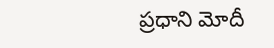ప్ర‌ధాని మోదీ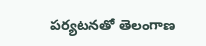పర్యటనతో తెలంగాణ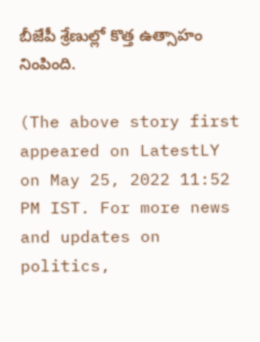బీజేపీ శ్రేణుల్లో కొత్త ఉత్సాహం నింపింది.

(The above story first appeared on LatestLY on May 25, 2022 11:52 PM IST. For more news and updates on politics,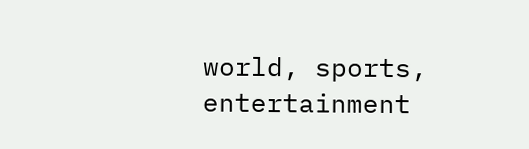world, sports, entertainment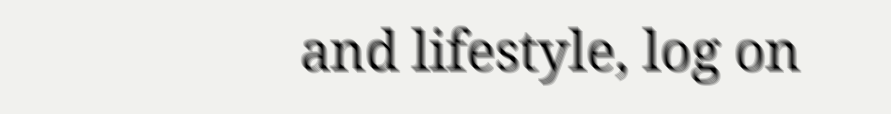and lifestyle, log on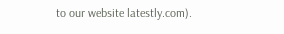to our website latestly.com).